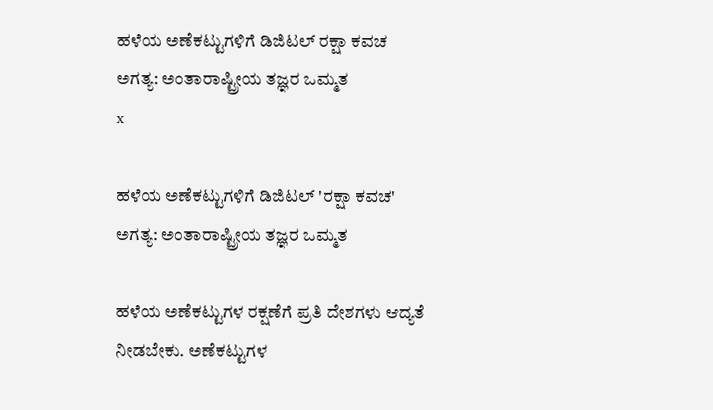ಹಳೆಯ ಅಣೆಕಟ್ಟುಗಳಿಗೆ ಡಿಜಿಟಲ್ ರಕ್ಷಾ ಕವಚ ಅಗತ್ಯ: ಅಂತಾರಾಷ್ಟ್ರೀಯ ತಜ್ಞರ ಒಮ್ಮತ
x

ಹಳೆಯ ಅಣೆಕಟ್ಟುಗಳಿಗೆ ಡಿಜಿಟಲ್ 'ರಕ್ಷಾ ಕವಚ' ಅಗತ್ಯ: ಅಂತಾರಾಷ್ಟ್ರೀಯ ತಜ್ಞರ ಒಮ್ಮತ

ಹಳೆಯ ಅಣೆಕಟ್ಟುಗಳ ರಕ್ಷಣೆಗೆ ಪ್ರತಿ ದೇಶಗಳು ಆದ್ಯತೆ ನೀಡಬೇಕು. ಅಣೆಕಟ್ಟುಗಳ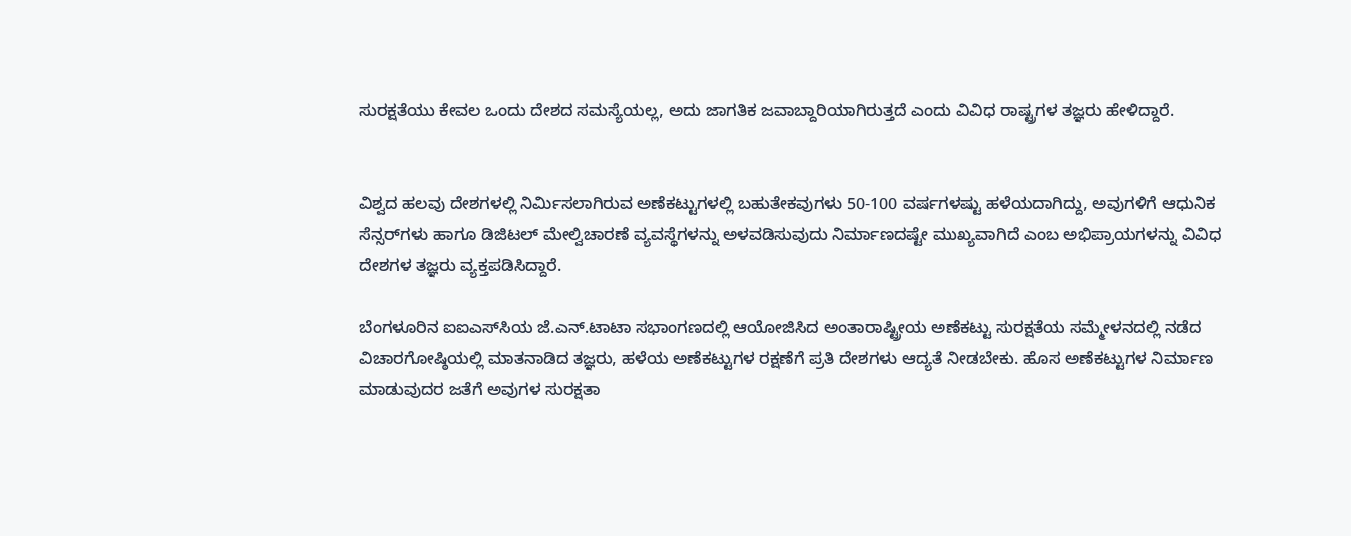ಸುರಕ್ಷತೆಯು ಕೇವಲ ಒಂದು ದೇಶದ ಸಮಸ್ಯೆಯಲ್ಲ, ಅದು ಜಾಗತಿಕ ಜವಾಬ್ದಾರಿಯಾಗಿರುತ್ತದೆ ಎಂದು ವಿವಿಧ ರಾಷ್ಟ್ರಗಳ ತಜ್ಞರು ಹೇಳಿದ್ದಾರೆ.


ವಿಶ್ವದ ಹಲವು ದೇಶಗಳಲ್ಲಿ ನಿರ್ಮಿಸಲಾಗಿರುವ ಅಣೆಕಟ್ಟುಗಳಲ್ಲಿ ಬಹುತೇಕವುಗಳು 50-100 ವರ್ಷಗಳಷ್ಟು ಹಳೆಯದಾಗಿದ್ದು, ಅವುಗಳಿಗೆ ಆಧುನಿಕ ಸೆನ್ಸರ್‌ಗಳು ಹಾಗೂ ಡಿಜಿಟಲ್ ಮೇಲ್ವಿಚಾರಣೆ ವ್ಯವಸ್ಥೆಗಳನ್ನು ಅಳವಡಿಸುವುದು ನಿರ್ಮಾಣದಷ್ಟೇ ಮುಖ್ಯವಾಗಿದೆ ಎಂಬ ಅಭಿಪ್ರಾಯಗಳನ್ನು ವಿವಿಧ ದೇಶಗಳ ತಜ್ಞರು ವ್ಯಕ್ತಪಡಿಸಿದ್ದಾರೆ.

ಬೆಂಗಳೂರಿನ ಐಐಎಸ್‌ಸಿಯ ಜೆ.ಎನ್‌.ಟಾಟಾ ಸಭಾಂಗಣದಲ್ಲಿ ಆಯೋಜಿಸಿದ ಅಂತಾರಾಷ್ಟ್ರೀಯ ಅಣೆಕಟ್ಟು ಸುರಕ್ಷತೆಯ ಸಮ್ಮೇಳನದಲ್ಲಿ ನಡೆದ ವಿಚಾರಗೋಷ್ಠಿಯಲ್ಲಿ ಮಾತನಾಡಿದ ತಜ್ಞರು, ಹಳೆಯ ಅಣೆಕಟ್ಟುಗಳ ರಕ್ಷಣೆಗೆ ಪ್ರತಿ ದೇಶಗಳು ಆದ್ಯತೆ ನೀಡಬೇಕು. ಹೊಸ ಅಣೆಕಟ್ಟುಗಳ ನಿರ್ಮಾಣ ಮಾಡುವುದರ ಜತೆಗೆ ಅವುಗಳ ಸುರಕ್ಷತಾ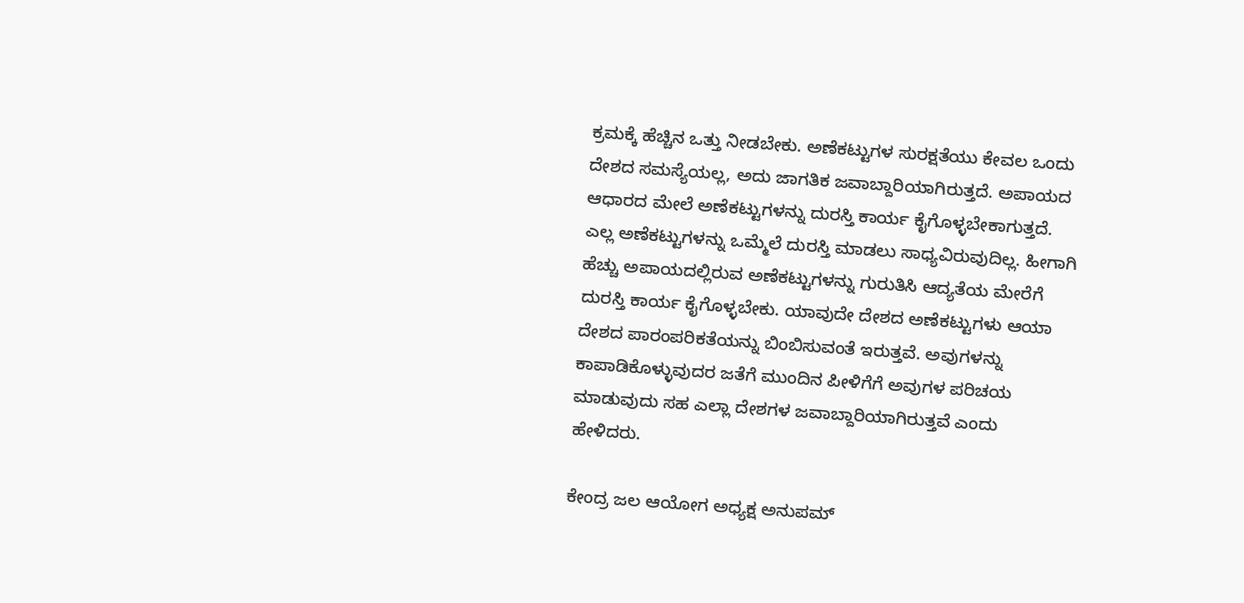ಕ್ರಮಕ್ಕೆ ಹೆಚ್ಚಿನ ಒತ್ತು ನೀಡಬೇಕು. ಅಣೆಕಟ್ಟುಗಳ ಸುರಕ್ಷತೆಯು ಕೇವಲ ಒಂದು ದೇಶದ ಸಮಸ್ಯೆಯಲ್ಲ, ಅದು ಜಾಗತಿಕ ಜವಾಬ್ದಾರಿಯಾಗಿರುತ್ತದೆ. ಅಪಾಯದ ಆಧಾರದ ಮೇಲೆ ಅಣೆಕಟ್ಟುಗಳನ್ನು ದುರಸ್ತಿ ಕಾರ್ಯ ಕೈಗೊಳ್ಳಬೇಕಾಗುತ್ತದೆ. ಎಲ್ಲ ಅಣೆಕಟ್ಟುಗಳನ್ನು ಒಮ್ಮೆಲೆ ದುರಸ್ತಿ ಮಾಡಲು ಸಾಧ್ಯವಿರುವುದಿಲ್ಲ. ಹೀಗಾಗಿ ಹೆಚ್ಚು ಅಪಾಯದಲ್ಲಿರುವ ಅಣೆಕಟ್ಟುಗಳನ್ನು ಗುರುತಿಸಿ ಆದ್ಯತೆಯ ಮೇರೆಗೆ ದುರಸ್ತಿ ಕಾರ್ಯ ಕೈಗೊಳ್ಳಬೇಕು. ಯಾವುದೇ ದೇಶದ ಅಣೆಕಟ್ಟುಗಳು ಆಯಾ ದೇಶದ ಪಾರಂಪರಿಕತೆಯನ್ನು ಬಿಂಬಿಸುವಂತೆ ಇರುತ್ತವೆ. ಅವುಗಳನ್ನು ಕಾಪಾಡಿಕೊಳ್ಳುವುದರ ಜತೆಗೆ ಮುಂದಿನ ಪೀಳಿಗೆಗೆ ಅವುಗಳ ಪರಿಚಯ ಮಾಡುವುದು ಸಹ ಎಲ್ಲಾ ದೇಶಗಳ ಜವಾಬ್ದಾರಿಯಾಗಿರುತ್ತವೆ ಎಂದು ಹೇಳಿದರು.

ಕೇಂದ್ರ ಜಲ ಆಯೋಗ ಅಧ್ಯಕ್ಷ ಅನುಪಮ್‌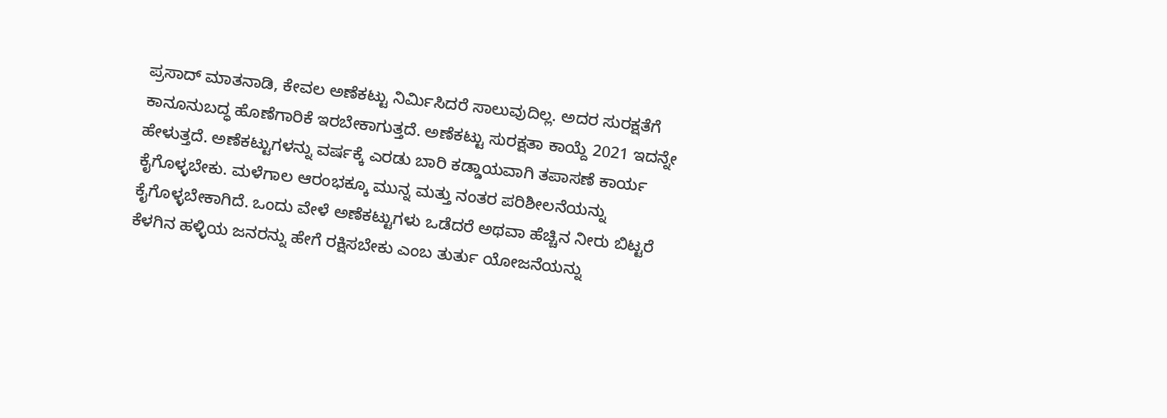ಪ್ರಸಾದ್‌ ಮಾತನಾಡಿ, ಕೇವಲ ಅಣೆಕಟ್ಟು ನಿರ್ಮಿಸಿದರೆ ಸಾಲುವುದಿಲ್ಲ. ಅದರ ಸುರಕ್ಷತೆಗೆ ಕಾನೂನುಬದ್ಧ ಹೊಣೆಗಾರಿಕೆ ಇರಬೇಕಾಗುತ್ತದೆ. ಅಣೆಕಟ್ಟು ಸುರಕ್ಷತಾ ಕಾಯ್ದೆ 2021 ಇದನ್ನೇ ಹೇಳುತ್ತದೆ. ಅಣೆಕಟ್ಟುಗಳನ್ನು ವರ್ಷಕ್ಕೆ ಎರಡು ಬಾರಿ ಕಡ್ಡಾಯವಾಗಿ ತಪಾಸಣೆ ಕಾರ್ಯ ಕೈಗೊಳ್ಳಬೇಕು. ಮಳೆಗಾಲ ಆರಂಭಕ್ಕೂ ಮುನ್ನ ಮತ್ತು ನಂತರ ಪರಿಶೀಲನೆಯನ್ನು ಕೈಗೊಳ್ಳಬೇಕಾಗಿದೆ. ಒಂದು ವೇಳೆ ಅಣೆಕಟ್ಟುಗಳು ಒಡೆದರೆ ಅಥವಾ ಹೆಚ್ಚಿನ ನೀರು ಬಿಟ್ಟರೆ ಕೆಳಗಿನ ಹಳ್ಳಿಯ ಜನರನ್ನು ಹೇಗೆ ರಕ್ಷಿಸಬೇಕು ಎಂಬ ತುರ್ತು ಯೋಜನೆಯನ್ನು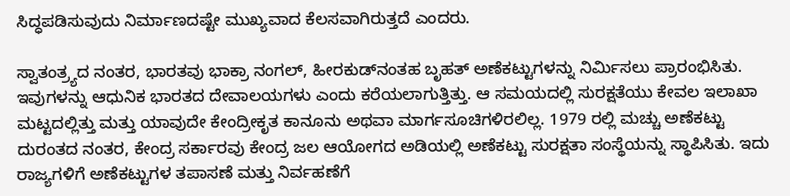ಸಿದ್ಧಪಡಿಸುವುದು ನಿರ್ಮಾಣದಷ್ಟೇ ಮುಖ್ಯವಾದ ಕೆಲಸವಾಗಿರುತ್ತದೆ ಎಂದರು.

ಸ್ವಾತಂತ್ರ್ಯದ ನಂತರ, ಭಾರತವು ಭಾಕ್ರಾ ನಂಗಲ್, ಹೀರಕುಡ್‌ನಂತಹ ಬೃಹತ್ ಅಣೆಕಟ್ಟುಗಳನ್ನು ನಿರ್ಮಿಸಲು ಪ್ರಾರಂಭಿಸಿತು. ಇವುಗಳನ್ನು ಆಧುನಿಕ ಭಾರತದ ದೇವಾಲಯಗಳು ಎಂದು ಕರೆಯಲಾಗುತ್ತಿತ್ತು. ಆ ಸಮಯದಲ್ಲಿ ಸುರಕ್ಷತೆಯು ಕೇವಲ ಇಲಾಖಾ ಮಟ್ಟದಲ್ಲಿತ್ತು ಮತ್ತು ಯಾವುದೇ ಕೇಂದ್ರೀಕೃತ ಕಾನೂನು ಅಥವಾ ಮಾರ್ಗಸೂಚಿಗಳಿರಲಿಲ್ಲ. 1979 ರಲ್ಲಿ ಮಚ್ಚು ಅಣೆಕಟ್ಟು ದುರಂತದ ನಂತರ, ಕೇಂದ್ರ ಸರ್ಕಾರವು ಕೇಂದ್ರ ಜಲ ಆಯೋಗದ ಅಡಿಯಲ್ಲಿ ಅಣೆಕಟ್ಟು ಸುರಕ್ಷತಾ ಸಂಸ್ಥೆಯನ್ನು ಸ್ಥಾಪಿಸಿತು. ಇದು ರಾಜ್ಯಗಳಿಗೆ ಅಣೆಕಟ್ಟುಗಳ ತಪಾಸಣೆ ಮತ್ತು ನಿರ್ವಹಣೆಗೆ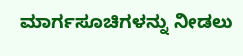ಮಾರ್ಗಸೂಚಿಗಳನ್ನು ನೀಡಲು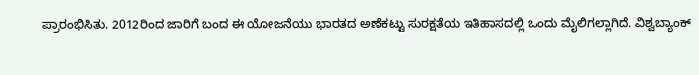ಪ್ರಾರಂಭಿಸಿತು. 2012ರಿಂದ ಜಾರಿಗೆ ಬಂದ ಈ ಯೋಜನೆಯು ಭಾರತದ ಅಣೆಕಟ್ಟು ಸುರಕ್ಷತೆಯ ಇತಿಹಾಸದಲ್ಲಿ ಒಂದು ಮೈಲಿಗಲ್ಲಾಗಿದೆ. ವಿಶ್ವಬ್ಯಾಂಕ್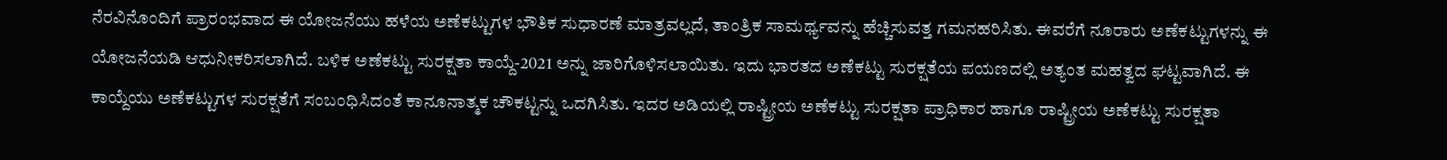ನೆರವಿನೊಂದಿಗೆ ಪ್ರಾರಂಭವಾದ ಈ ಯೋಜನೆಯು ಹಳೆಯ ಅಣೆಕಟ್ಟುಗಳ ಭೌತಿಕ ಸುಧಾರಣೆ ಮಾತ್ರವಲ್ಲದೆ, ತಾಂತ್ರಿಕ ಸಾಮರ್ಥ್ಯವನ್ನು ಹೆಚ್ಚಿಸುವತ್ತ ಗಮನಹರಿಸಿತು. ಈವರೆಗೆ ನೂರಾರು ಅಣೆಕಟ್ಟುಗಳನ್ನು ಈ ಯೋಜನೆಯಡಿ ಆಧುನೀಕರಿಸಲಾಗಿದೆ. ಬಳಿಕ ಅಣೆಕಟ್ಟು ಸುರಕ್ಷತಾ ಕಾಯ್ದೆ-2021 ಅನ್ನು ಜಾರಿಗೊಳಿಸಲಾಯಿತು. ಇದು ಭಾರತದ ಅಣೆಕಟ್ಟು ಸುರಕ್ಷತೆಯ ಪಯಣದಲ್ಲಿ ಅತ್ಯಂತ ಮಹತ್ವದ ಘಟ್ಟವಾಗಿದೆ. ಈ ಕಾಯ್ದೆಯು ಅಣೆಕಟ್ಟುಗಳ ಸುರಕ್ಷತೆಗೆ ಸಂಬಂಧಿಸಿದಂತೆ ಕಾನೂನಾತ್ಮಕ ಚೌಕಟ್ಟನ್ನು ಒದಗಿಸಿತು. ಇದರ ಅಡಿಯಲ್ಲಿ ರಾಷ್ಟ್ರೀಯ ಅಣೆಕಟ್ಟು ಸುರಕ್ಷತಾ ಪ್ರಾಧಿಕಾರ ಹಾಗೂ ರಾಷ್ಟ್ರೀಯ ಅಣೆಕಟ್ಟು ಸುರಕ್ಷತಾ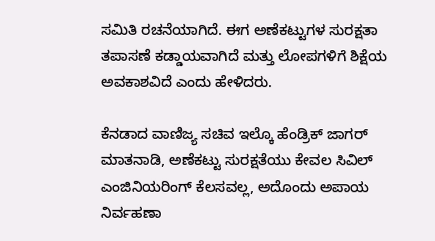ಸಮಿತಿ ರಚನೆಯಾಗಿದೆ. ಈಗ ಅಣೆಕಟ್ಟುಗಳ ಸುರಕ್ಷತಾ ತಪಾಸಣೆ ಕಡ್ಡಾಯವಾಗಿದೆ ಮತ್ತು ಲೋಪಗಳಿಗೆ ಶಿಕ್ಷೆಯ ಅವಕಾಶವಿದೆ ಎಂದು ಹೇಳಿದರು.

ಕೆನಡಾದ ವಾಣಿಜ್ಯ ಸಚಿವ ಇಲ್ಕೊ ಹೆಂಡ್ರಿಕ್ ಜಾಗರ್ ಮಾತನಾಡಿ, ಅಣೆಕಟ್ಟು ಸುರಕ್ಷತೆಯು ಕೇವಲ ಸಿವಿಲ್ ಎಂಜಿನಿಯರಿಂಗ್ ಕೆಲಸವಲ್ಲ, ಅದೊಂದು ಅಪಾಯ ನಿರ್ವಹಣಾ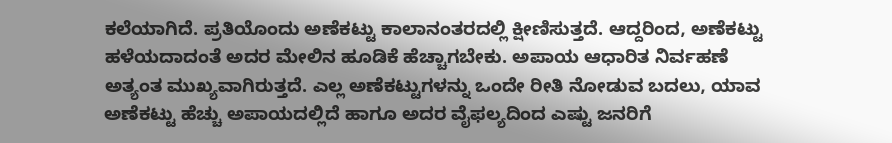ಕಲೆಯಾಗಿದೆ. ಪ್ರತಿಯೊಂದು ಅಣೆಕಟ್ಟು ಕಾಲಾನಂತರದಲ್ಲಿ ಕ್ಷೀಣಿಸುತ್ತದೆ. ಆದ್ದರಿಂದ, ಅಣೆಕಟ್ಟು ಹಳೆಯದಾದಂತೆ ಅದರ ಮೇಲಿನ ಹೂಡಿಕೆ ಹೆಚ್ಚಾಗಬೇಕು. ಅಪಾಯ ಆಧಾರಿತ ನಿರ್ವಹಣೆ ಅತ್ಯಂತ ಮುಖ್ಯವಾಗಿರುತ್ತದೆ. ಎಲ್ಲ ಅಣೆಕಟ್ಟುಗಳನ್ನು ಒಂದೇ ರೀತಿ ನೋಡುವ ಬದಲು, ಯಾವ ಅಣೆಕಟ್ಟು ಹೆಚ್ಚು ಅಪಾಯದಲ್ಲಿದೆ ಹಾಗೂ ಅದರ ವೈಫಲ್ಯದಿಂದ ಎಷ್ಟು ಜನರಿಗೆ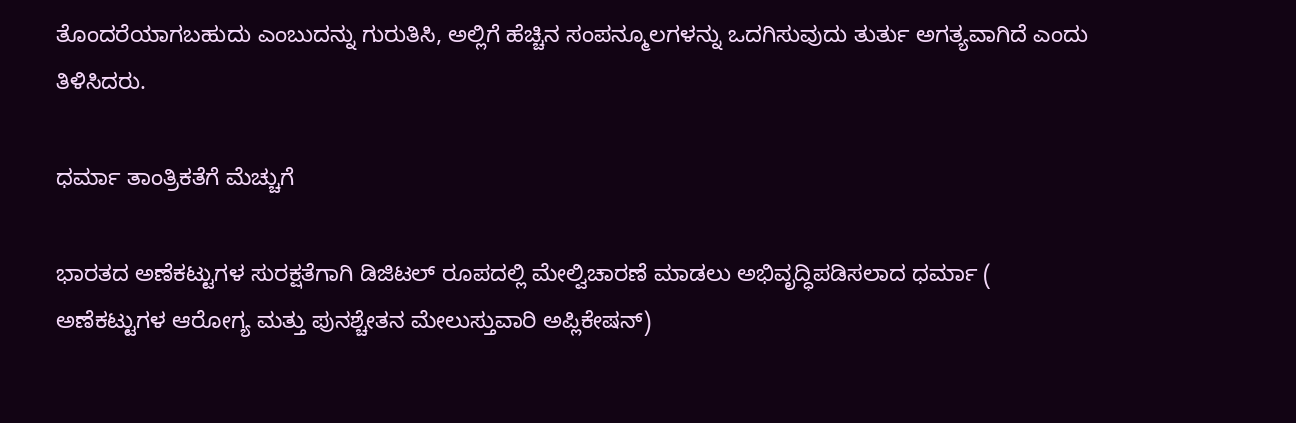ತೊಂದರೆಯಾಗಬಹುದು ಎಂಬುದನ್ನು ಗುರುತಿಸಿ, ಅಲ್ಲಿಗೆ ಹೆಚ್ಚಿನ ಸಂಪನ್ಮೂಲಗಳನ್ನು ಒದಗಿಸುವುದು ತುರ್ತು ಅಗತ್ಯವಾಗಿದೆ ಎಂದು ತಿಳಿಸಿದರು.

ಧರ್ಮಾ ತಾಂತ್ರಿಕತೆಗೆ ಮೆಚ್ಚುಗೆ

ಭಾರತದ ಅಣೆಕಟ್ಟುಗಳ ಸುರಕ್ಷತೆಗಾಗಿ ಡಿಜಿಟಲ್ ರೂಪದಲ್ಲಿ ಮೇಲ್ವಿಚಾರಣೆ ಮಾಡಲು ಅಭಿವೃದ್ಧಿಪಡಿಸಲಾದ ಧರ್ಮಾ ( ಅಣೆಕಟ್ಟುಗಳ ಆರೋಗ್ಯ ಮತ್ತು ಪುನಶ್ಚೇತನ ಮೇಲುಸ್ತುವಾರಿ ಅಪ್ಲಿಕೇಷನ್‌)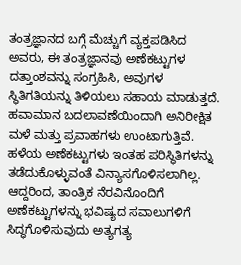ತಂತ್ರಜ್ಞಾನದ ಬಗ್ಗೆ ಮೆಚ್ಚುಗೆ ವ್ಯಕ್ತಪಡಿಸಿದ ಅವರು, ಈ ತಂತ್ರಜ್ಞಾನವು ಅಣೆಕಟ್ಟುಗಳ ದತ್ತಾಂಶವನ್ನು ಸಂಗ್ರಹಿಸಿ, ಅವುಗಳ ಸ್ಥಿತಿಗತಿಯನ್ನು ತಿಳಿಯಲು ಸಹಾಯ ಮಾಡುತ್ತದೆ. ಹವಾಮಾನ ಬದಲಾವಣೆಯಿಂದಾಗಿ ಅನಿರೀಕ್ಷಿತ ಮಳೆ ಮತ್ತು ಪ್ರವಾಹಗಳು ಉಂಟಾಗುತ್ತಿವೆ. ಹಳೆಯ ಅಣೆಕಟ್ಟುಗಳು ಇಂತಹ ಪರಿಸ್ಥಿತಿಗಳನ್ನು ತಡೆದುಕೊಳ್ಳುವಂತೆ ವಿನ್ಯಾಸಗೊಳಿಸಲಾಗಿಲ್ಲ. ಆದ್ದರಿಂದ, ತಾಂತ್ರಿಕ ನೆರವಿನೊಂದಿಗೆ ಅಣೆಕಟ್ಟುಗಳನ್ನು ಭವಿಷ್ಯದ ಸವಾಲುಗಳಿಗೆ ಸಿದ್ಧಗೊಳಿಸುವುದು ಅತ್ಯಗತ್ಯ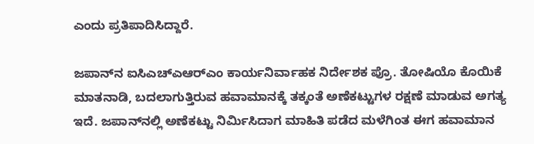ಎಂದು ಪ್ರತಿಪಾದಿಸಿದ್ದಾರೆ.

ಜಪಾನ್‌ನ ಐಸಿಎಚ್‌ಎಆರ್‌ಎಂ ಕಾರ್ಯನಿರ್ವಾಹಕ ನಿರ್ದೇಶಕ ಪ್ರೊ. ತೋಷಿಯೊ ಕೊಯಿಕೆ ಮಾತನಾಡಿ, ಬದಲಾಗುತ್ತಿರುವ ಹವಾಮಾನಕ್ಕೆ ತಕ್ಕಂತೆ ಅಣೆಕಟ್ಟುಗಳ ರಕ್ಷಣೆ ಮಾಡುವ ಅಗತ್ಯ ಇದೆ. ಜಪಾನ್‌ನಲ್ಲಿ ಅಣೆಕಟ್ಟು ನಿರ್ಮಿಸಿದಾಗ ಮಾಹಿತಿ ಪಡೆದ ಮಳೆಗಿಂತ ಈಗ ಹವಾಮಾನ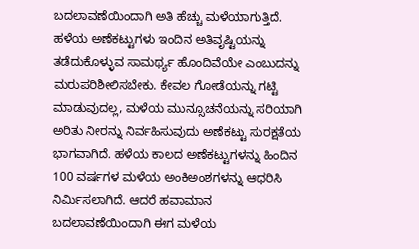ಬದಲಾವಣೆಯಿಂದಾಗಿ ಅತಿ ಹೆಚ್ಚು ಮಳೆಯಾಗುತ್ತಿದೆ. ಹಳೆಯ ಅಣೆಕಟ್ಟುಗಳು ಇಂದಿನ ಅತಿವೃಷ್ಟಿಯನ್ನು ತಡೆದುಕೊಳ್ಳುವ ಸಾಮರ್ಥ್ಯ ಹೊಂದಿವೆಯೇ ಎಂಬುದನ್ನು ಮರುಪರಿಶೀಲಿಸಬೇಕು. ಕೇವಲ ಗೋಡೆಯನ್ನು ಗಟ್ಟಿ ಮಾಡುವುದಲ್ಲ, ಮಳೆಯ ಮುನ್ಸೂಚನೆಯನ್ನು ಸರಿಯಾಗಿ ಅರಿತು ನೀರನ್ನು ನಿರ್ವಹಿಸುವುದು ಅಣೆಕಟ್ಟು ಸುರಕ್ಷತೆಯ ಭಾಗವಾಗಿದೆ. ಹಳೆಯ ಕಾಲದ ಅಣೆಕಟ್ಟುಗಳನ್ನು ಹಿಂದಿನ 100 ವರ್ಷಗಳ ಮಳೆಯ ಅಂಕಿಅಂಶಗಳನ್ನು ಆಧರಿಸಿ ನಿರ್ಮಿಸಲಾಗಿದೆ. ಆದರೆ ಹವಾಮಾನ ಬದಲಾವಣೆಯಿಂದಾಗಿ ಈಗ ಮಳೆಯ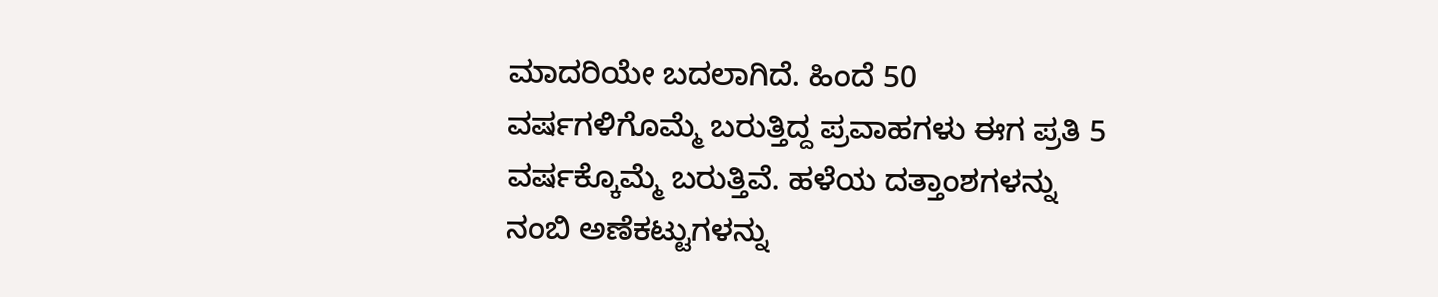ಮಾದರಿಯೇ ಬದಲಾಗಿದೆ. ಹಿಂದೆ 50 ವರ್ಷಗಳಿಗೊಮ್ಮೆ ಬರುತ್ತಿದ್ದ ಪ್ರವಾಹಗಳು ಈಗ ಪ್ರತಿ 5 ವರ್ಷಕ್ಕೊಮ್ಮೆ ಬರುತ್ತಿವೆ. ಹಳೆಯ ದತ್ತಾಂಶಗಳನ್ನು ನಂಬಿ ಅಣೆಕಟ್ಟುಗಳನ್ನು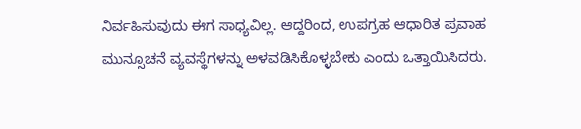ನಿರ್ವಹಿಸುವುದು ಈಗ ಸಾಧ್ಯವಿಲ್ಲ. ಆದ್ದರಿಂದ, ಉಪಗ್ರಹ ಆಧಾರಿತ ಪ್ರವಾಹ ಮುನ್ಸೂಚನೆ ವ್ಯವಸ್ಥೆಗಳನ್ನು ಅಳವಡಿಸಿಕೊಳ್ಳಬೇಕು ಎಂದು ಒತ್ತಾಯಿಸಿದರು.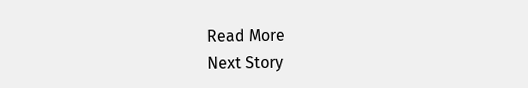Read More
Next Story